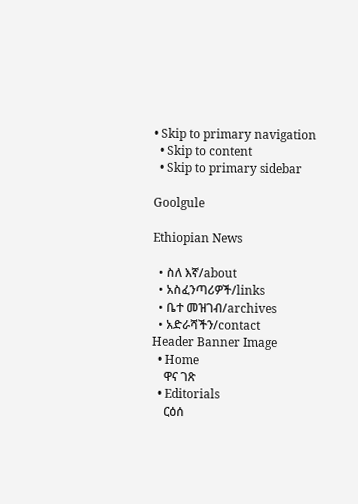• Skip to primary navigation
  • Skip to content
  • Skip to primary sidebar

Goolgule

Ethiopian News

  • ስለ እኛ/about
  • አስፈንጣሪዎች/links
  • ቤተ መዝገብ/archives
  • አድራሻችን/contact
Header Banner Image
  • Home
    ዋና ገጽ
  • Editorials
    ርዕሰ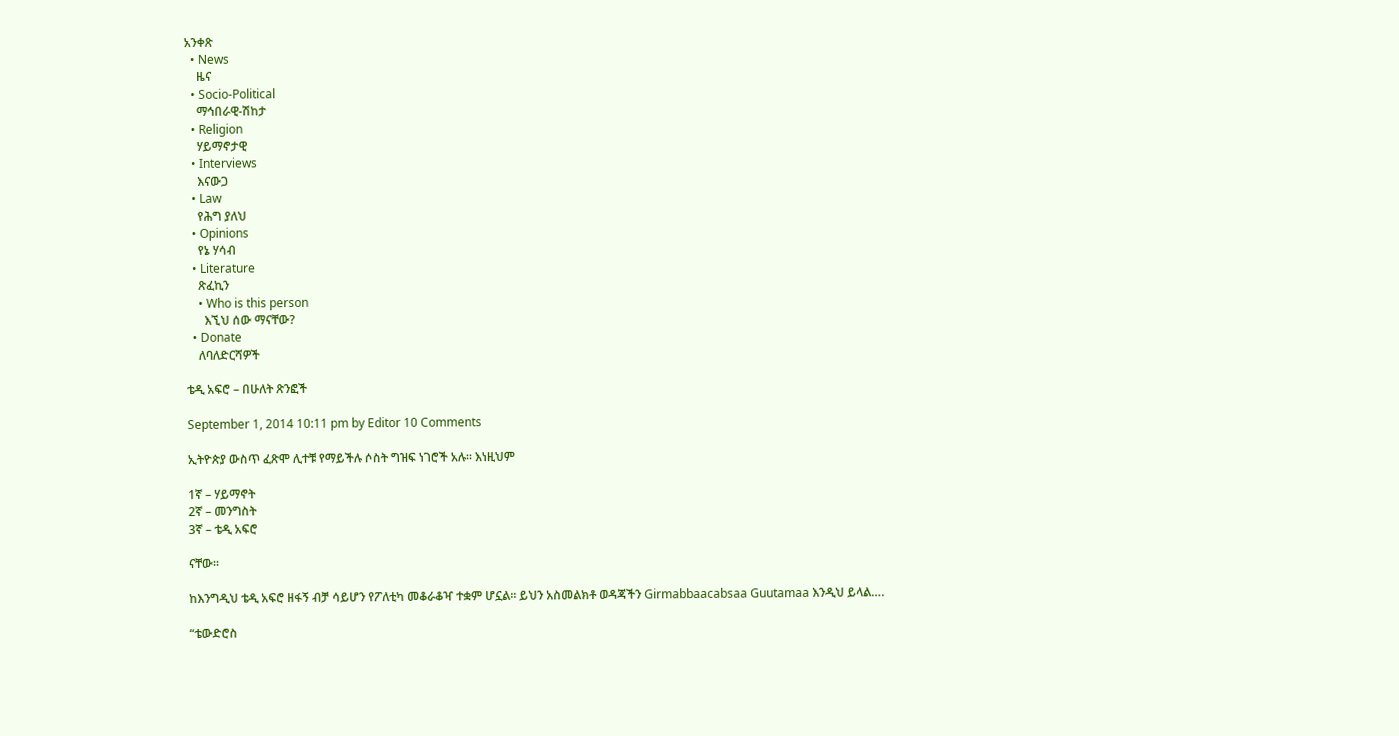አንቀጽ
  • News
    ዜና
  • Socio-Political
    ማኅበራዊ-ሽከታ
  • Religion
    ሃይማኖታዊ
  • Interviews
    እናውጋ
  • Law
    የሕግ ያለህ
  • Opinions
    የኔ ሃሳብ
  • Literature
    ጽፈኪን
    • Who is this person
      እኚህ ሰው ማናቸው?
  • Donate
    ለባለድርሻዎች

ቴዲ አፍሮ – በሁለት ጽንፎች

September 1, 2014 10:11 pm by Editor 10 Comments

ኢትዮጵያ ውስጥ ፈጽሞ ሊተቹ የማይችሉ ሶስት ግዝፍ ነገሮች አሉ። እነዚህም

1ኛ – ሃይማኖት
2ኛ – መንግስት
3ኛ – ቴዲ አፍሮ

ናቸው።

ከእንግዲህ ቴዲ አፍሮ ዘፋኝ ብቻ ሳይሆን የፖለቲካ መቆራቆዣ ተቋም ሆኗል። ይህን አስመልክቶ ወዳጃችን Girmabbaacabsaa Guutamaa እንዲህ ይላል….

“ቴውድሮስ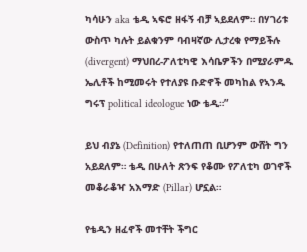ካሳሁን aka ቴዲ ኣፍሮ ዘፋኝ ብቻ ኣይደለም። በሃገሪቱ ውስጥ ካሉት ይልቁንም ባብዛኛው ሊታረቁ የማይችሉ (divergent) ማህበረ-ፖለቲካዊ እሳቤዎችን በሚያራምዱ ኤሊቶች ከሚመሩት የተለያዩ ቡድኖች መካከል የኣንዱ ግሩፕ political ideologue ነው ቴዲ።”

ይህ ብያኔ (Definition) የተለጠጠ ቢሆንም ውሸት ግን አይደለም። ቴዲ በሁለት ጽንፍ የቆሙ የፖለቲካ ወገኖች መቆራቆዣ አእማድ (Pillar) ሆኗል።

የቴዲን ዘፈኖች መተቸት ችግር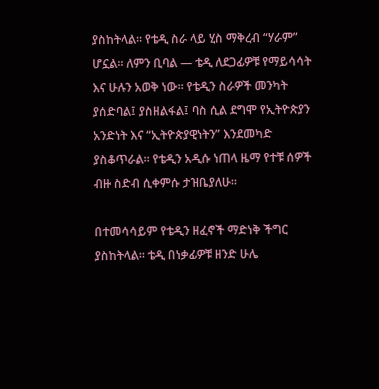ያስከትላል። የቴዲ ስራ ላይ ሂስ ማቅረብ “ሃራም” ሆኗል። ለምን ቢባል — ቴዲ ለደጋፊዎቹ የማይሳሳት እና ሁሉን አወቅ ነው። የቴዲን ስራዎች መንካት ያሰድባል፤ ያስዘልፋል፤ ባስ ሲል ደግሞ የኢትዮጵያን አንድነት እና “ኢትዮጵያዊነትን” እንደመካድ ያስቆጥራል። የቴዲን አዲሱ ነጠላ ዜማ የተቹ ሰዎች ብዙ ስድብ ሲቀምሱ ታዝቤያለሁ።

በተመሳሳይም የቴዲን ዘፈኖች ማድነቅ ችግር ያስከትላል። ቴዲ በነቃፊዎቹ ዘንድ ሁሌ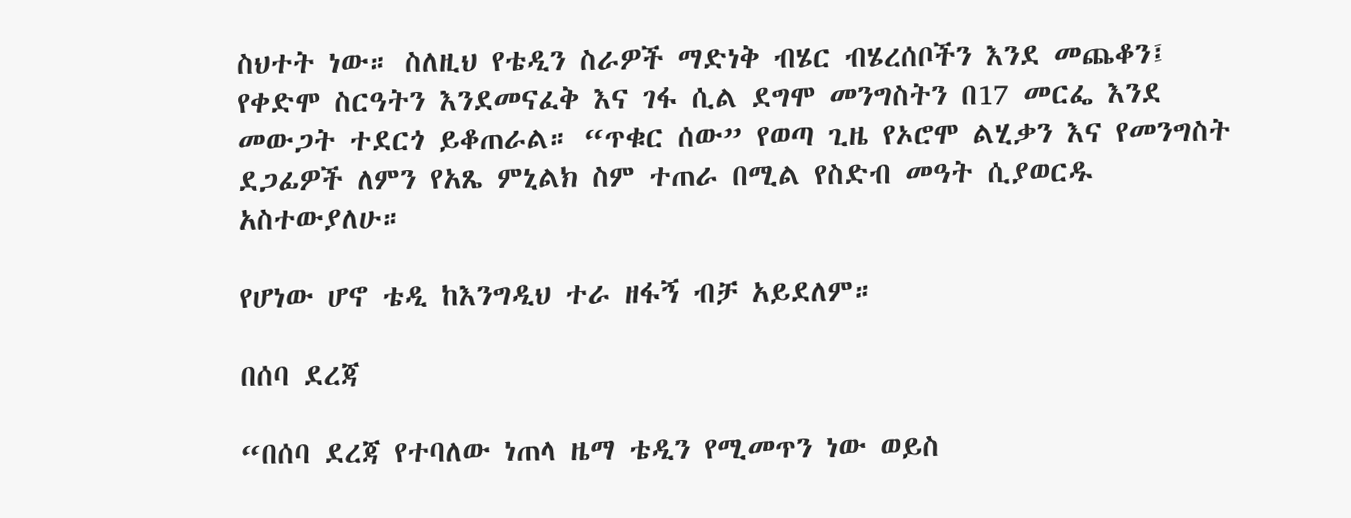ስህተት ነው። ስለዚህ የቴዲን ስራዎች ማድነቅ ብሄር ብሄረሰቦችን እንደ መጨቆን፤ የቀድሞ ስርዓትን እንደመናፈቅ እና ገፋ ሲል ደግሞ መንግስትን በ17 መርፌ እንደ መውጋት ተደርጎ ይቆጠራል። “ጥቁር ሰው” የወጣ ጊዜ የኦሮሞ ልሂቃን እና የመንግስት ደጋፊዎች ለምን የአጼ ምኒልክ ስም ተጠራ በሚል የስድብ መዓት ሲያወርዱ አስተውያለሁ።

የሆነው ሆኖ ቴዲ ከእንግዲህ ተራ ዘፋኝ ብቻ አይደለም።

በሰባ ደረጃ

“በሰባ ደረጃ የተባለው ነጠላ ዜማ ቴዲን የሚመጥን ነው ወይስ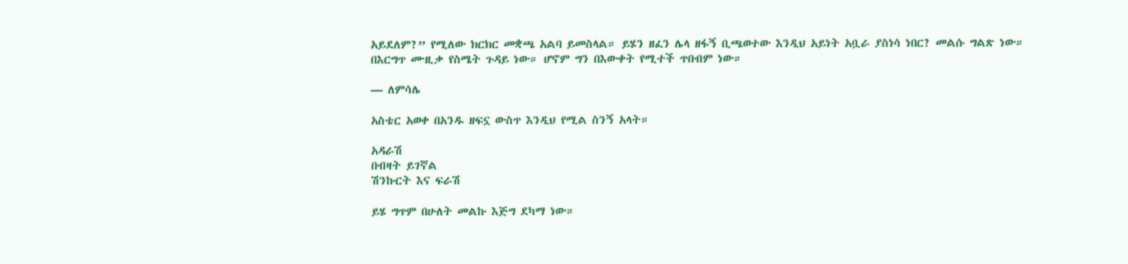አይደለም?” የሚለው ክርክር መቋጫ አልባ ይመስላል። ይሄን ዘፈን ሌላ ዘፋኝ ቢጫወተው እንዲህ አይነት አቧራ ያስነሳ ነበር? መልሱ ግልጽ ነው። በእርግጥ ሙዚቃ የስሜት ጉዳይ ነው። ሆኖም ግን በእውቀት የሚተች ጥበብም ነው።

— ለምሳሌ

አስቴር አወቀ በአንዱ ዘፍኗ ውስጥ እንዲህ የሚል ስንኝ አላት።

አዳራሽ
በብዛት ይገኛል
ሽንኩርት እና ፍራሽ

ይሄ ግጥም በሁለት መልኩ እጅግ ደካማ ነው።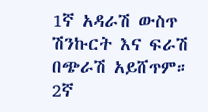1ኛ አዳራሽ ውስጥ ሽንኩርት እና ፍራሽ በጭራሽ አይሸጥም።
2ኛ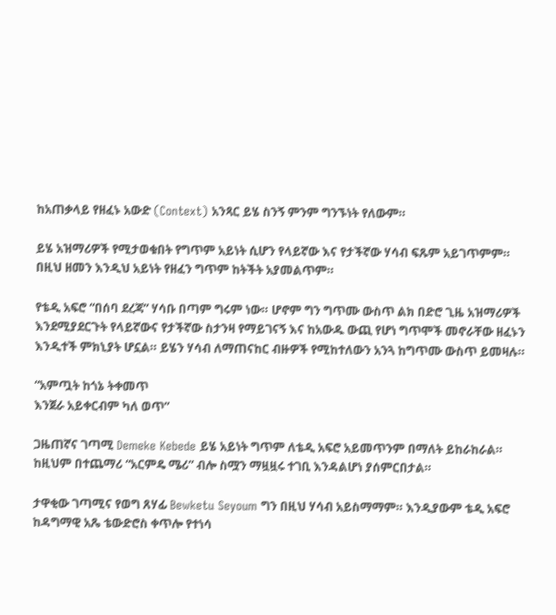ከአጠቃላይ የዘፈኑ አውድ (Context) አንጻር ይሄ ስንኝ ምንም ግንኙነት የለውም።

ይሄ አዝማሪዎች የሚታወቁበት የግጥም አይነት ሲሆን የላይኛው እና የታችኛው ሃሳብ ፍጹም አይገጥምም። በዚህ ዘመን እንዲህ አይነት የዘፈን ግጥም ከትችት አያመልጥም።

የቴዲ አፍሮ “በሰባ ደረጃ” ሃሳቡ በጣም ግሩም ነው። ሆኖም ግን ግጥሙ ውስጥ ልክ በድሮ ጊዜ አዝማሪዎች እንደሚያደርጉት የላይኛውና የታችኛው ስታንዛ የማይገናኝ እና ከአውዱ ውጪ የሆነ ግጥሞች መኖራቸው ዘፈኑን እንዲተች ምክኒያት ሆኗል። ይሄን ሃሳብ ለማጠናከር ብዙዎች የሚከተለውን አንጓ ከግጥሙ ውስጥ ይመዛሉ።

“አምጧት ከጎኔ ትቀመጥ
እንጀራ አይቀርብም ካለ ወጥ”

ጋዜጠኛና ገጣሚ Demeke Kebede ይሄ አይነት ግጥም ለቴዲ አፍሮ አይመጥንም በማለት ይከራከራል። ከዚህም በተጨማሪ “አርምዴ ሜሪ” ብሎ ስሟን ማዟዟሩ ተገቢ እንዳልሆነ ያሰምርበታል።

ታዋቂው ገጣሚና የወግ ጸሃፊ Bewketu Seyoum ግን በዚህ ሃሳብ አይስማማም። እንዲያውም ቴዲ አፍሮ ከዳግማዊ አጼ ቴውድሮስ ቀጥሎ የተነሳ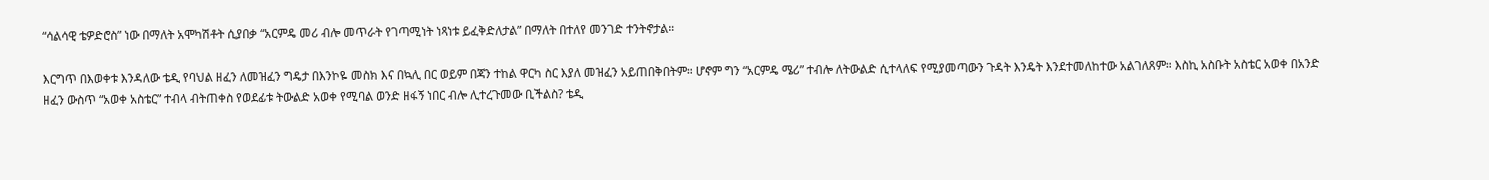“ሳልሳዊ ቴዎድሮስ” ነው በማለት አሞካሽቶት ሲያበቃ “አርምዴ መሪ ብሎ መጥራት የገጣሚነት ነጻነቱ ይፈቅድለታል” በማለት በተለየ መንገድ ተንትኖታል።

እርግጥ በእወቀቱ እንዳለው ቴዲ የባህል ዘፈን ለመዝፈን ግዴታ በእንኮዬ መስክ እና በኳሊ በር ወይም በጃን ተከል ዋርካ ስር እያለ መዝፈን አይጠበቅበትም። ሆኖም ግን “አርምዴ ሜሪ” ተብሎ ለትውልድ ሲተላለፍ የሚያመጣውን ጉዳት እንዴት እንደተመለከተው አልገለጸም። እስኪ አስቡት አስቴር አወቀ በአንድ ዘፈን ውስጥ “አወቀ አስቴር” ተብላ ብትጠቀስ የወደፊቱ ትውልድ አወቀ የሚባል ወንድ ዘፋኝ ነበር ብሎ ሊተረጉመው ቢችልስ? ቴዲ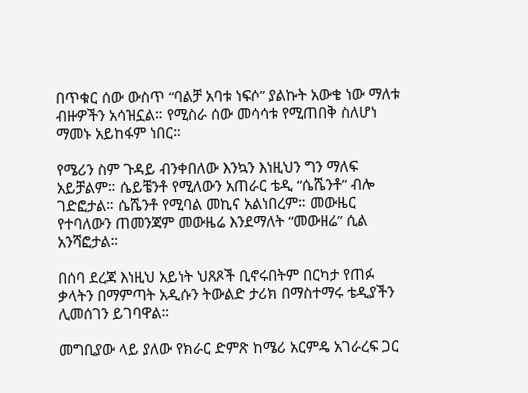በጥቁር ሰው ውስጥ “ባልቻ አባቱ ነፍሶ” ያልኩት አውቄ ነው ማለቱ ብዙዎችን አሳዝኗል። የሚስራ ሰው መሳሳቱ የሚጠበቅ ስለሆነ ማመኑ አይከፋም ነበር።

የሜሪን ስም ጉዳይ ብንቀበለው እንኳን እነዚህን ግን ማለፍ አይቻልም። ሴይቼንቶ የሚለውን አጠራር ቴዲ “ሴሼንቶ” ብሎ ገድፎታል። ሴሼንቶ የሚባል መኪና አልነበረም። መውዜር የተባለውን ጠመንጃም መውዜሬ እንደማለት “መውዘሬ” ሲል አንሻፎታል።

በሰባ ደረጃ እነዚህ አይነት ህጸጾች ቢኖሩበትም በርካታ የጠፉ ቃላትን በማምጣት አዲሱን ትውልድ ታሪክ በማስተማሩ ቴዲያችን ሊመሰገን ይገባዋል።

መግቢያው ላይ ያለው የክራር ድምጽ ከሜሪ አርምዴ አገራረፍ ጋር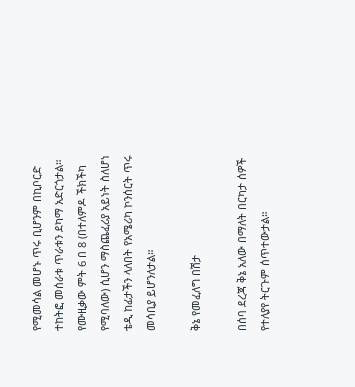የሚመሳል መሆኑ ጥሩ ቢሆንም በኪቦርድ ተከትፎ መሰራቱ ጥራቱን ደካማ አድርጎታል። የሙዚቃው ምት 6 በ 8 (በተለምዶ ችክችካ የሚባለው) ሲሆን ማስጨፈሪያ አይነት ስለሆነ ቴዲ ከፊታችን ላለበት የአሜሪካ ኮንሰርት ጥሩ መሳቢያ ይሆንለታል።

ቅኔ የመፈለግ በሽታ

በሰባ ደረጃ ቅኔ አለው በማለት በርካታ ሰዎች የተለያየ ትርጉም ሰጥተውታል።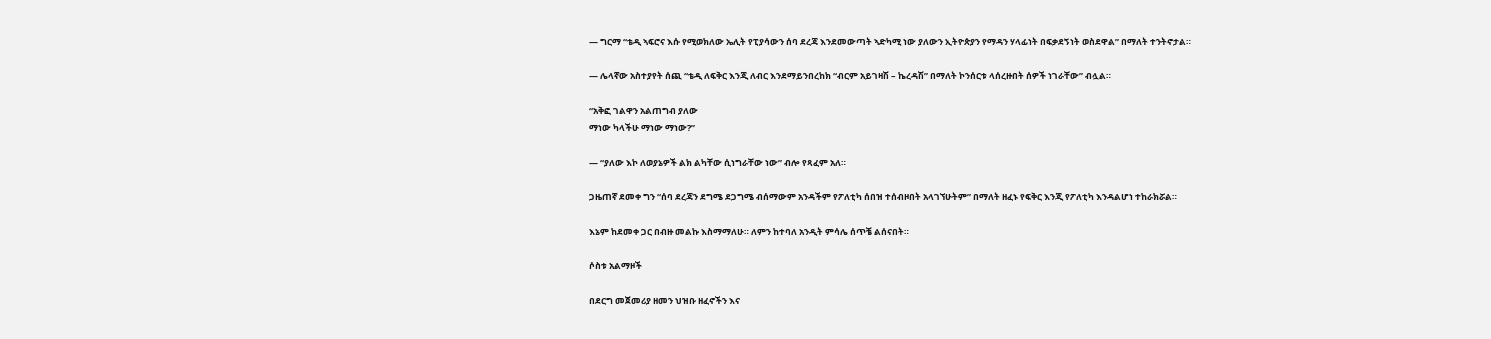— ግርማ “ቴዲ ኣፍሮና እሱ የሚወክለው ኤሊት የፒያሳውን ሰባ ደረጃ እንደመውጣት ኣድካሚ ነው ያለውን ኢትዮጵያን የማዳን ሃላፊነት በፍቃደኝነት ወስደዋል” በማለት ተንትኖታል።

— ሌላኛው አስተያየት ሰጪ “ቴዲ ለፍቅር እንጂ ለብር እንደማይንበረከክ “ብርም አይገዛሽ – ኬረዳሽ” በማለት ኮንሰርቱ ላሰረዙበት ሰዎች ነገራቸው” ብሏል።

“አቅፎ ገልዋን አልጠግብ ያለው
ማነው ካላችሁ ማነው ማነው?”

— “ያለው እኮ ለወያኔዎች ልክ ልካቸው ሲነግራቸው ነው” ብሎ የጻፈም አለ።

ጋዜጠኛ ደመቀ ግን “ሰባ ደረጃን ደግሜ ደጋግሜ ብሰማውም አንዳችም የፖለቲካ ሰበዝ ተሰብዞበት አላገኘሁትም” በማለት ዘፈኑ የፍቅር እንጂ የፖለቲካ እንዳልሆነ ተከራክሯል።

እኔም ከደመቀ ጋር በብዙ መልኩ እስማማለሁ። ለምን ከተባለ አንዲት ምሳሌ ሰጥቼ ልሰናበት።

ሶስቱ አልማዞች

በደርግ መጀመሪያ ዘመን ህዝቡ ዘፈኖችን እና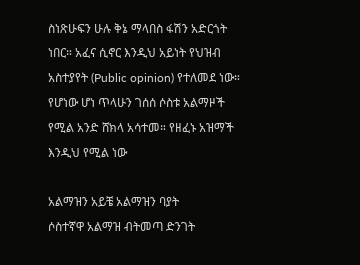ስነጽሁፍን ሁሉ ቅኔ ማላበስ ፋሽን አድርጎት ነበር። አፈና ሲኖር እንዲህ አይነት የህዝብ አስተያየት (Public opinion) የተለመደ ነው። የሆነው ሆነ ጥላሁን ገሰሰ ሶስቱ አልማዞች የሚል አንድ ሸክላ አሳተመ። የዘፈኑ አዝማች እንዲህ የሚል ነው

አልማዝን አይቼ አልማዝን ባያት
ሶስተኛዋ አልማዝ ብትመጣ ድንገት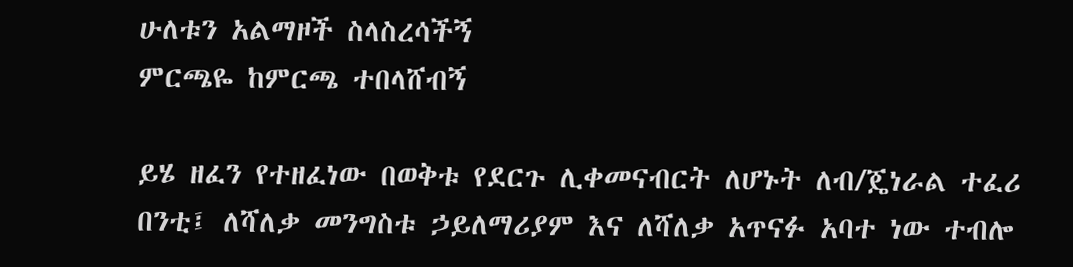ሁለቱን አልማዞች ስላስረሳችኝ
ምርጫዬ ከምርጫ ተበላሸብኝ

ይሄ ዘፈን የተዘፈነው በወቅቱ የደርጉ ሊቀመናብርት ለሆኑት ለብ/ጄነራል ተፈሪ በንቲ፤ ለሻለቃ መንግስቱ ኃይለማሪያም እና ለሻለቃ አጥናፉ አባተ ነው ተብሎ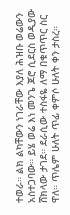ተወራ። ልክ ልካቸውን ነገራቸው እያለ ሕዝቡ ወሬውን አስተጋባው። ይሄ ወሬ እነ መንጌ ጆሮ ሲደርስ ወዲያው ሸክላው ታገደ። ደራሲው ተስፋዬ ለማ በቁጥጥር ስር ዋለ። ጥሌም ሁለት ጥፊ ቀምሶ ሁለት ቀን ታስረ።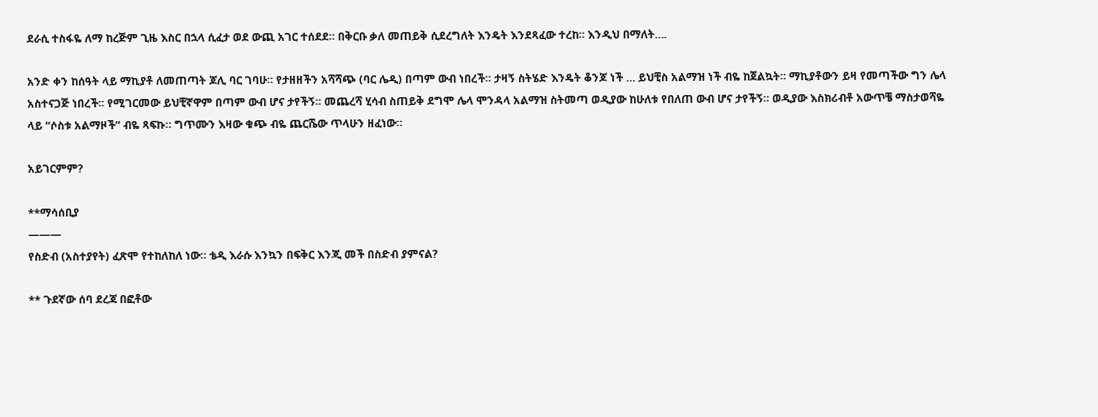ደራሲ ተስፋዬ ለማ ከረጅም ጊዜ እስር በኋላ ሲፈታ ወደ ውጪ አገር ተሰደደ። በቅርቡ ቃለ መጠይቅ ሲደረግለት እንዴት እንደጻፈው ተረከ። እንዲህ በማለት….

አንድ ቀን ከሰዓት ላይ ማኪያቶ ለመጠጣት ጆሊ ባር ገባሁ። የታዘዘችን አሻሻጭ (ባር ሌዲ) በጣም ውብ ነበረች። ታዛኝ ስትሄድ እንዴት ቆንጆ ነች … ይህቺስ አልማዝ ነች ብዬ ከጀልኳት። ማኪያቶውን ይዛ የመጣችው ግን ሌላ አስተናጋጅ ነበረች። የሚገርመው ይህቺኛዋም በጣም ውብ ሆና ታየችኝ። መጨረሻ ሂሳብ ስጠይቅ ደግሞ ሌላ ሞንዳላ አልማዝ ስትመጣ ወዲያው ከሁለቱ የበለጠ ውብ ሆና ታየችኝ። ወዲያው እስክሪብቶ አውጥቼ ማስታወሻዬ ላይ “ሶስቱ አልማዞች” ብዬ ጻፍኩ። ግጥሙን እዛው ቁጭ ብዬ ጨርሼው ጥላሁን ዘፈነው።

አይገርምም?

**ማሳሰቢያ
———
የስድብ (አስተያየት) ፈጽሞ የተከለከለ ነው። ቴዲ እራሱ እንኳን በፍቅር እንጂ መች በስድብ ያምናል?

** ጉደኛው ሰባ ደረጃ በፎቶው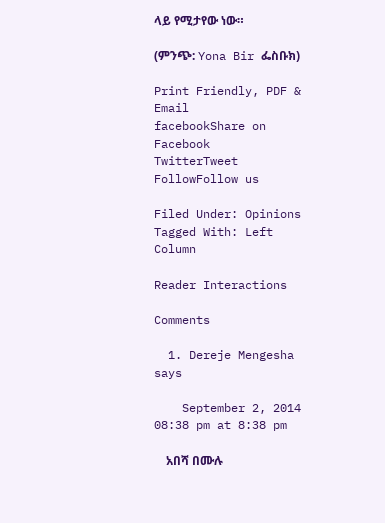ላይ የሚታየው ነው።

(ምንጭ: Yona Bir ፌስቡክ)

Print Friendly, PDF & Email
facebookShare on Facebook
TwitterTweet
FollowFollow us

Filed Under: Opinions Tagged With: Left Column

Reader Interactions

Comments

  1. Dereje Mengesha says

    September 2, 2014 08:38 pm at 8:38 pm

    አበሻ በሙሉ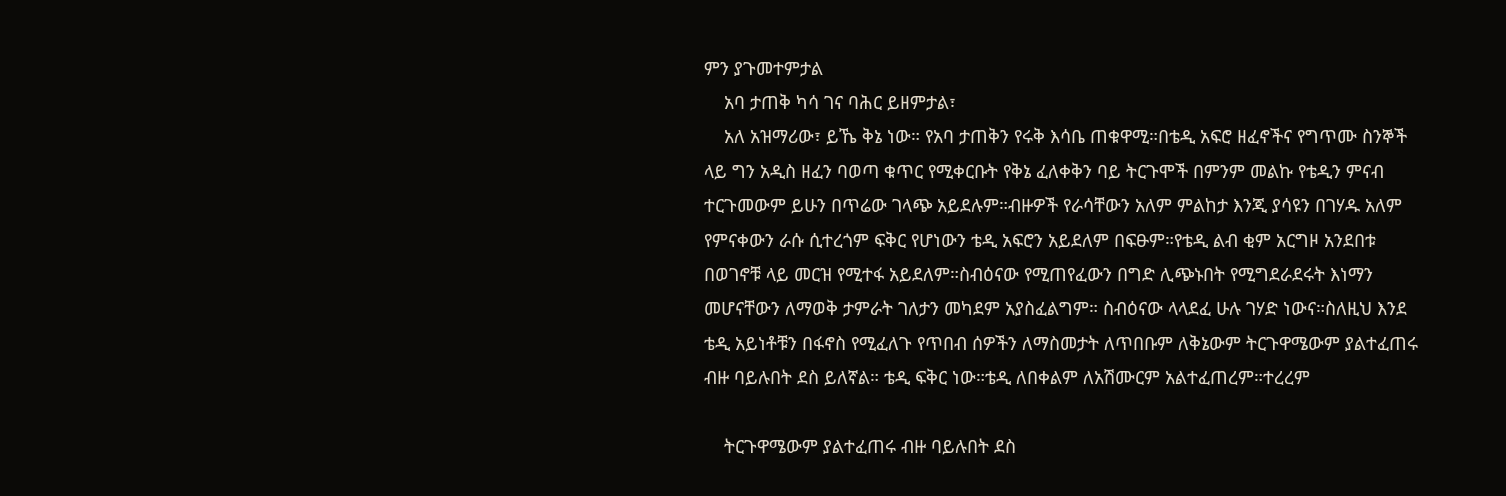ምን ያጉመተምታል
    አባ ታጠቅ ካሳ ገና ባሕር ይዘምታል፣
    አለ አዝማሪው፣ ይኼ ቅኔ ነው። የአባ ታጠቅን የሩቅ እሳቤ ጠቁዋሚ።በቴዲ አፍሮ ዘፈኖችና የግጥሙ ስንኞች ላይ ግን አዲስ ዘፈን ባወጣ ቁጥር የሚቀርቡት የቅኔ ፈለቀቅን ባይ ትርጉሞች በምንም መልኩ የቴዲን ምናብ ተርጉመውም ይሁን በጥሬው ገላጭ አይደሉም።ብዙዎች የራሳቸውን አለም ምልከታ እንጂ ያሳዩን በገሃዱ አለም የምናቀውን ራሱ ሲተረጎም ፍቅር የሆነውን ቴዲ አፍሮን አይደለም በፍፁም።የቴዲ ልብ ቂም አርግዞ አንደበቱ በወገኖቹ ላይ መርዝ የሚተፋ አይደለም።ስብዕናው የሚጠየፈውን በግድ ሊጭኑበት የሚግደራደሩት እነማን መሆናቸውን ለማወቅ ታምራት ገለታን መካደም አያስፈልግም። ስብዕናው ላላደፈ ሁሉ ገሃድ ነውና።ስለዚህ እንደ ቴዲ አይነቶቹን በፋኖስ የሚፈለጉ የጥበብ ሰዎችን ለማስመታት ለጥበቡም ለቅኔውም ትርጉዋሜውም ያልተፈጠሩ ብዙ ባይሉበት ደስ ይለኛል። ቴዲ ፍቅር ነው።ቴዲ ለበቀልም ለአሽሙርም አልተፈጠረም።ተረረም

    ትርጉዋሜውም ያልተፈጠሩ ብዙ ባይሉበት ደስ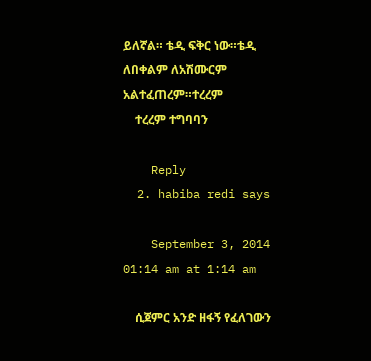ይለኛል። ቴዲ ፍቅር ነው።ቴዲ ለበቀልም ለአሽሙርም አልተፈጠረም።ተረረም
    ተረረም ተግባባን

    Reply
  2. habiba redi says

    September 3, 2014 01:14 am at 1:14 am

    ሲጀምር አንድ ዘፋኝ የፈለገውን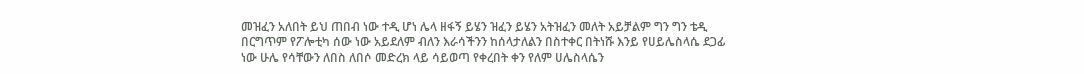መዝፈን አለበት ይህ ጠበብ ነው ተዲ ሆነ ሌላ ዘፋኝ ይሄን ዝፈን ይሄን አትዝፈን መለት አይቻልም ግን ግን ቴዲ በርግጥም የፖሎቲካ ሰው ነው አይደለም ብለን እራሳችንን ከሰላታለልን በስተቀር በትነሹ እንይ የሀይሌስላሴ ደጋፊ ነው ሁሌ የሳቸውን ለበስ ለበሶ መድረክ ላይ ሳይወጣ የቀረበት ቀን የለም ሀሌስላሴን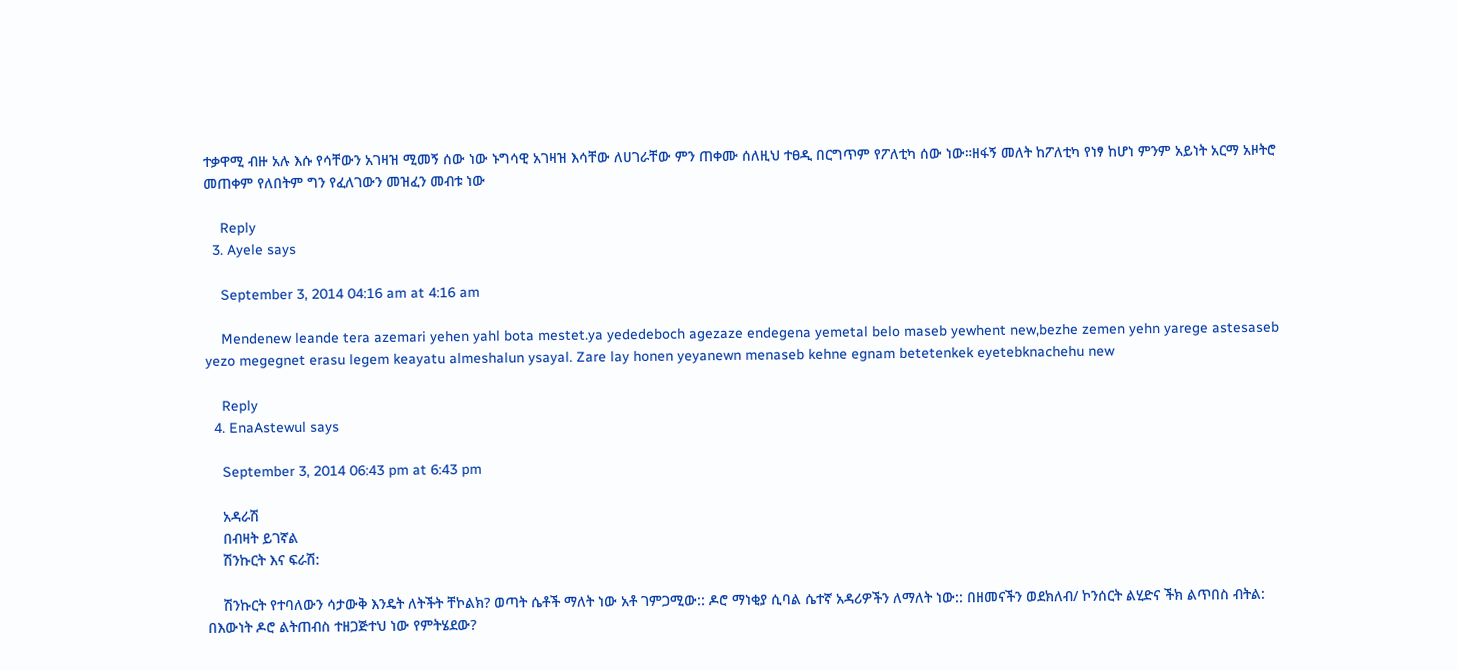ተቃዋሚ ብዙ አሉ እሱ የሳቸውን አገዛዝ ሚመኝ ሰው ነው ኑግሳዊ አገዛዝ እሳቸው ለሀገራቸው ምን ጠቀሙ ሰለዚህ ተፀዲ በርግጥም የፖለቲካ ሰው ነው።ዘፋኝ መለት ከፖለቲካ የነፃ ከሆነ ምንም አይነት አርማ አዞትሮ መጠቀም የለበትም ግን የፈለገውን መዝፈን መብቱ ነው

    Reply
  3. Ayele says

    September 3, 2014 04:16 am at 4:16 am

    Mendenew leande tera azemari yehen yahl bota mestet.ya yededeboch agezaze endegena yemetal belo maseb yewhent new,bezhe zemen yehn yarege astesaseb yezo megegnet erasu legem keayatu almeshalun ysayal. Zare lay honen yeyanewn menaseb kehne egnam betetenkek eyetebknachehu new

    Reply
  4. EnaAstewul says

    September 3, 2014 06:43 pm at 6:43 pm

    አዳራሽ
    በብዛት ይገኛል
    ሽንኩርት እና ፍራሽ:

    ሽንኩርት የተባለውን ሳታውቅ እንዴት ለትችት ቸኮልክ? ወጣት ሴቶች ማለት ነው አቶ ገምጋሚው:: ዶሮ ማነቂያ ሲባል ሴተኛ አዳሪዎችን ለማለት ነው:: በዘመናችን ወደክለብ/ ኮንሰርት ልሂድና ችክ ልጥበስ ብትል: በእውነት ዶሮ ልትጠብስ ተዘጋጅተህ ነው የምትሄደው?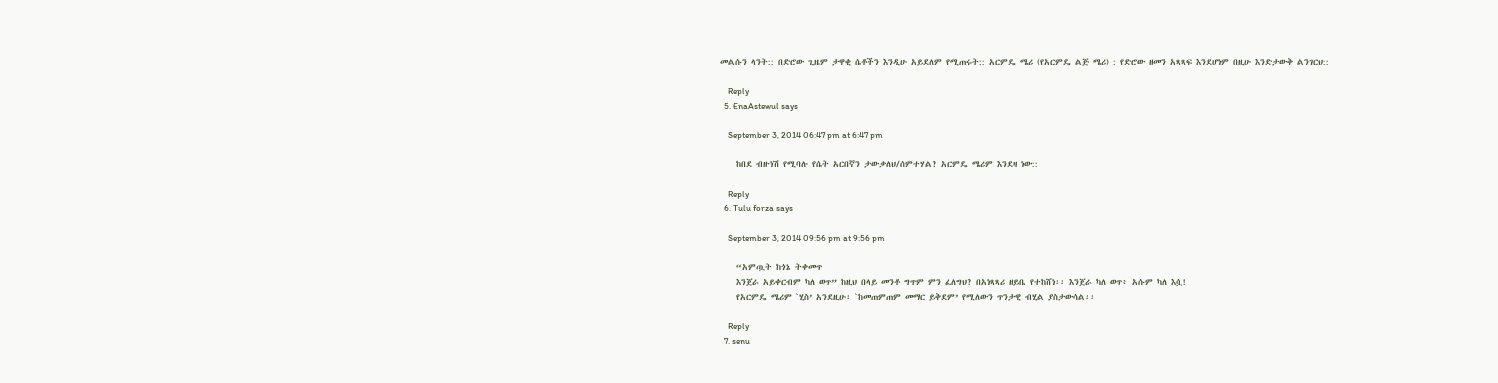መልሱን ላንት:: በድሮው ጊዜም ታዋቂ ሴቶችን እንዲሁ አይደለም የሚጠሩት:: አርምዴ ሜሪ (የአርምዴ ልጅ ሜሪ) : የድሮው ዘመን አጻጻፍ እንደሆነም በዚሁ እንድታውቅ ልንገርህ::

    Reply
  5. EnaAstewul says

    September 3, 2014 06:47 pm at 6:47 pm

    ከበደ ብዙነሽ የሚባሉ የሴት አርበኛን ታውቃለህ/ሰምተሃል? አርምዴ ሜሪም እንደዛ ነው::

    Reply
  6. Tulu forza says

    September 3, 2014 09:56 pm at 9:56 pm

    “አምጧት ከጎኔ ትቀመጥ
    እንጀራ አይቀርብም ካለ ወጥ” ከዚህ በላይ መንቶ ግጥም ምን ፈለግህ? በአነጻጻሪ ዘይቤ የተከሸነ፡፡ እንጀራ ካለ ወጥ፥ አሱም ካለ እሷ!
    የአርምዴ ሜሪም `ሂስ’ አንደዚሁ፡ `ከመጠምጠም መማር ይቅደም’ የሚለውን ጥንታዊ ብሂል ያስታውሳል፡፡

    Reply
  7. senu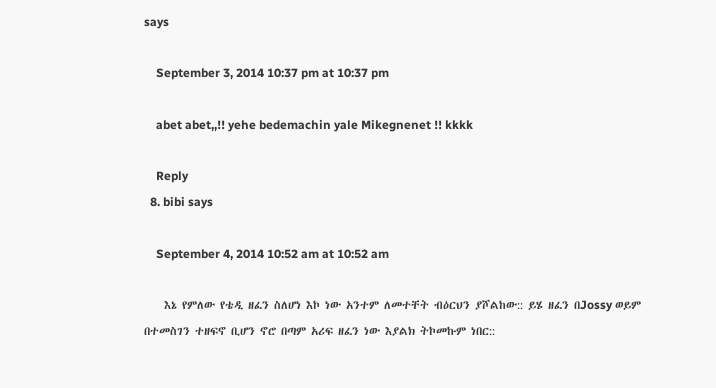says

    September 3, 2014 10:37 pm at 10:37 pm

    abet abet,,!! yehe bedemachin yale Mikegnenet !! kkkk

    Reply
  8. bibi says

    September 4, 2014 10:52 am at 10:52 am

    እኔ የምለው የቴዲ ዘፈን ስለሆነ እኮ ነው አንተም ለመተቸት ብዕርህን ያሾልከው:: ይሄ ዘፈን በJossy ወይም በተመስገን ተዘፍኖ ቢሆን ኖሮ በጣም አሪፍ ዘፈን ነው እያልክ ትኮመኩም ነበር::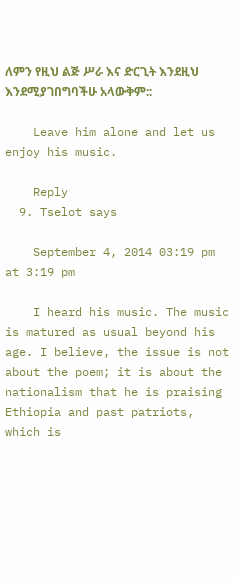ለምን የዚህ ልጅ ሥራ እና ድርጊት እንደዚህ እንደሚያገበግባችሁ አላውቅም::

    Leave him alone and let us enjoy his music.

    Reply
  9. Tselot says

    September 4, 2014 03:19 pm at 3:19 pm

    I heard his music. The music is matured as usual beyond his age. I believe, the issue is not about the poem; it is about the nationalism that he is praising Ethiopia and past patriots, which is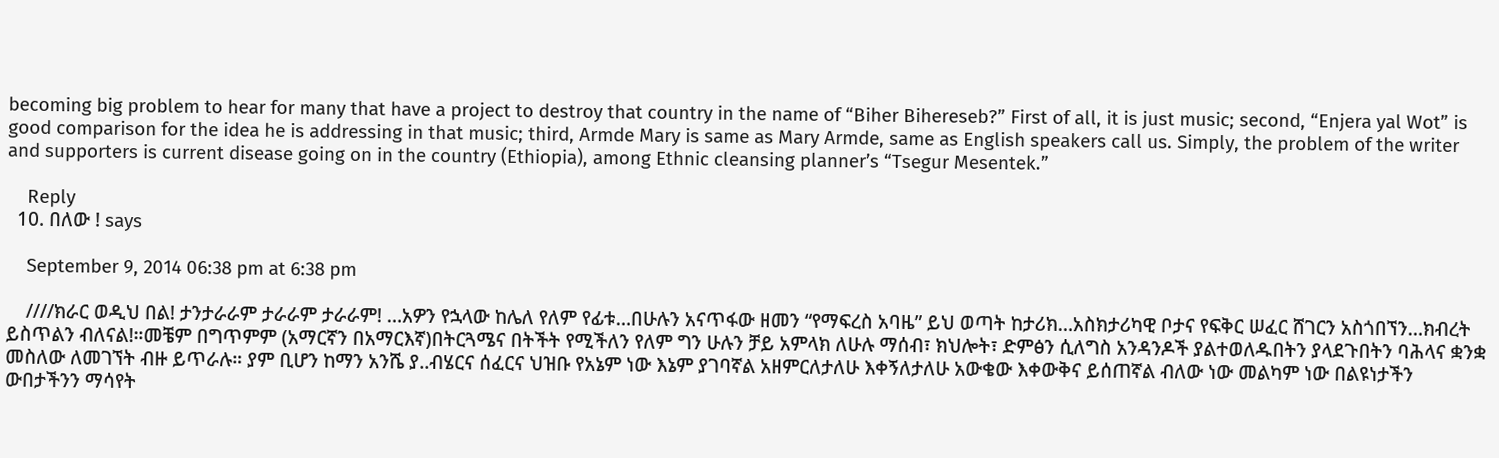becoming big problem to hear for many that have a project to destroy that country in the name of “Biher Bihereseb?” First of all, it is just music; second, “Enjera yal Wot” is good comparison for the idea he is addressing in that music; third, Armde Mary is same as Mary Armde, same as English speakers call us. Simply, the problem of the writer and supporters is current disease going on in the country (Ethiopia), among Ethnic cleansing planner’s “Tsegur Mesentek.”

    Reply
  10. በለው ! says

    September 9, 2014 06:38 pm at 6:38 pm

    ////ክራር ወዲህ በል! ታንታራራም ታራራም ታራራም! …አዎን የኋላው ከሌለ የለም የፊቱ…በሁሉን አናጥፋው ዘመን “የማፍረስ አባዜ” ይህ ወጣት ከታሪክ…አስክታሪካዊ ቦታና የፍቅር ሠፈር ሸገርን አስጎበኘን…ክብረት ይስጥልን ብለናል!።መቼም በግጥምም (አማርኛን በአማርእኛ)በትርጓሜና በትችት የሚችለን የለም ግን ሁሉን ቻይ አምላክ ለሁሉ ማሰብ፣ ክህሎት፣ ድምፅን ሲለግስ አንዳንዶች ያልተወለዱበትን ያላደጉበትን ባሕላና ቋንቋ መስለው ለመገኘት ብዙ ይጥራሉ። ያም ቢሆን ከማን አንሼ ያ..ብሄርና ሰፈርና ህዝቡ የአኔም ነው እኔም ያገባኛል አዘምርለታለሁ እቀኝለታለሁ አውቄው እቀውቅና ይሰጠኛል ብለው ነው መልካም ነው በልዩነታችን ውበታችንን ማሳየት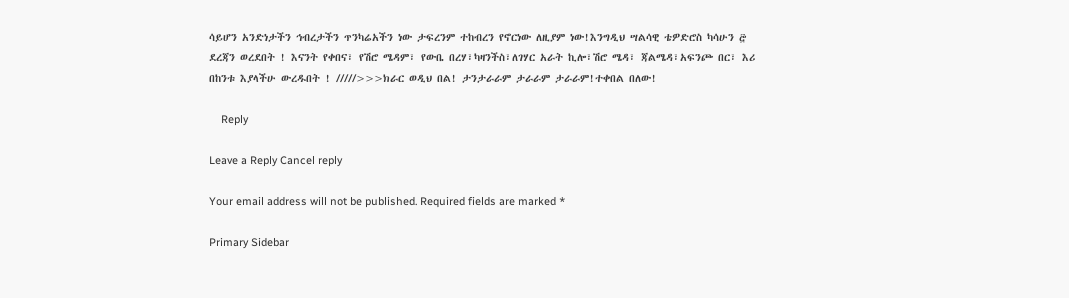ሳይሆን አንድነታችን ኅብረታችን ጥንካሬአችን ነው ታፍረንም ተከብረን የኖርነው ለዚያም ነው!እንግዲህ ሣልሳዊ ቴዎድሮስ ካሳሁን ፸ ደረጃን ወረደበት ! እናንት የቀበና፣ የሽሮ ሜዳም፣ የውቤ በረሃ፣ካዛንችስ፣ለገሃር አራት ኪሎ፣ሽሮ ሜዳ፣ ጃልሜዳ፣አፍንጮ በር፣ እሪ በከንቱ እያላችሁ ውረዱበት ! /////>>>ክራር ወዲህ በል! ታንታራራም ታራራም ታራራም!ተቀበል በለው!

    Reply

Leave a Reply Cancel reply

Your email address will not be published. Required fields are marked *

Primary Sidebar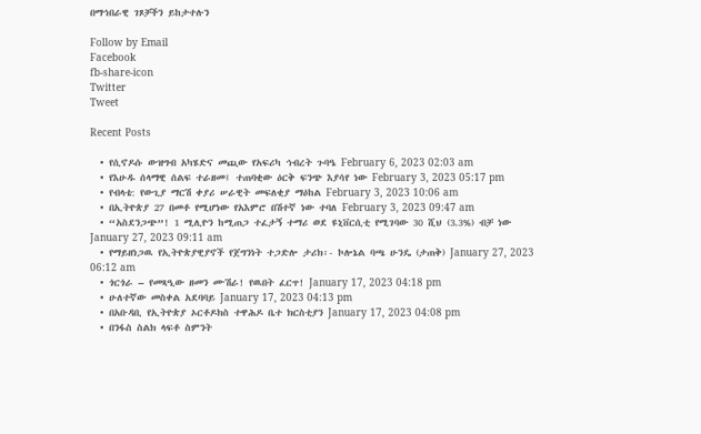በማኅበራዊ ገጾቻችን ይከታተሉን

Follow by Email
Facebook
fb-share-icon
Twitter
Tweet

Recent Posts

  • የሲኖዶሱ ውዝግብ አካሄድና መጪው የአፍሪካ ኅብረት ጉባዔ February 6, 2023 02:03 am
  • የእሁዱ ሰላማዊ ሰልፍ ተራዘመ፤ ተጠባቂው ዕርቅ ፍንጭ እያሳየ ነው February 3, 2023 05:17 pm
  • የብላቴ: የውጊያ ማርሽ ቀያሪ ሠራዊት መፍለቂያ ማዕከል February 3, 2023 10:06 am
  • በኢትዮጵያ 27 በመቶ የሚሆነው የአእምሮ በሽተኛ ነው ተባለ February 3, 2023 09:47 am
  • “አስደንጋጭ”! 1 ሚሊዮን ከሚጠጋ ተፈታኝ ተማሪ ወደ ዩኒቨርሲቲ የሚገባው 30 ሺህ (3.3%) ብቻ ነው  January 27, 2023 09:11 am
  • የማይዘነጋዉ የኢትዮጵያዊያኖች የጀግንነት ተጋድሎ ታሪክ፡- ኮሎኔል ባጫ ሁንዴ (ታጠቅ) January 27, 2023 06:12 am
  • ጎርጎራ – የመጻዒው ዘመን ሙሽራ! የዉበት ፈርጥ! January 17, 2023 04:18 pm
  • ሁለተኛው መስቀል አደባባይ January 17, 2023 04:13 pm
  • በአቡዳቢ የኢትዮጵያ ኦርቶዶክስ ተዋሕዶ ቤተ ክርስቲያን January 17, 2023 04:08 pm
  • በንፋስ ስልክ ላፍቶ ስምንት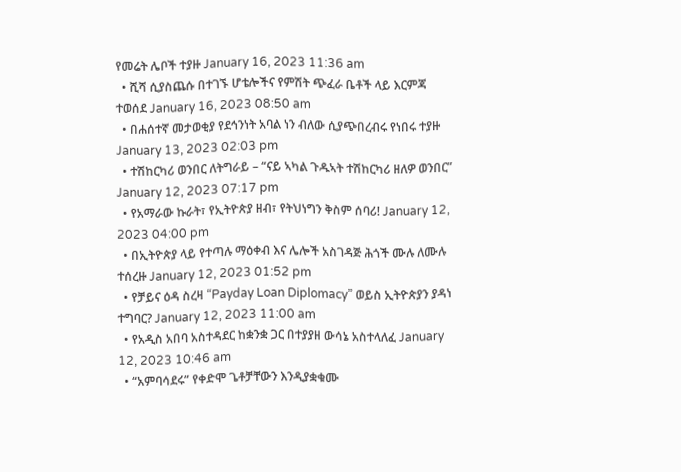የመሬት ሌቦች ተያዙ January 16, 2023 11:36 am
  • ሺሻ ሲያስጨሱ በተገኙ ሆቴሎችና የምሽት ጭፈራ ቤቶች ላይ እርምጃ ተወሰደ January 16, 2023 08:50 am
  • በሐሰተኛ መታወቂያ የደኅንነት አባል ነን ብለው ሲያጭበረብሩ የነበሩ ተያዙ January 13, 2023 02:03 pm
  • ተሽከርካሪ ወንበር ለትግራይ – “ናይ ኣካል ጉዱኣት ተሽከርካሪ ዘለዎ ወንበር” January 12, 2023 07:17 pm
  • የአማራው ኩራት፣ የኢትዮጵያ ዘብ፣ የትህነግን ቅስም ሰባሪ! January 12, 2023 04:00 pm
  • በኢትዮጵያ ላይ የተጣሉ ማዕቀብ እና ሌሎች አስገዳጅ ሕጎች ሙሉ ለሙሉ ተሰረዙ January 12, 2023 01:52 pm
  • የቻይና ዕዳ ስረዛ “Payday Loan Diplomacy” ወይስ ኢትዮጵያን ያዳነ ተግባር? January 12, 2023 11:00 am
  • የአዲስ አበባ አስተዳደር ከቋንቋ ጋር በተያያዘ ውሳኔ አስተላለፈ January 12, 2023 10:46 am
  • “አምባሳደሩ” የቀድሞ ጌቶቻቸውን እንዲያቋቁሙ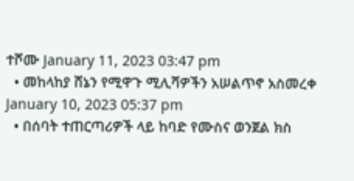ተሾሙ January 11, 2023 03:47 pm
  • መከላከያ ሸኔን የሚዋጉ ሚሊሻዎችን አሠልጥኖ አስመረቀ January 10, 2023 05:37 pm
  • በሰባት ተጠርጣሪዎች ላይ ከባድ የሙስና ወንጀል ክስ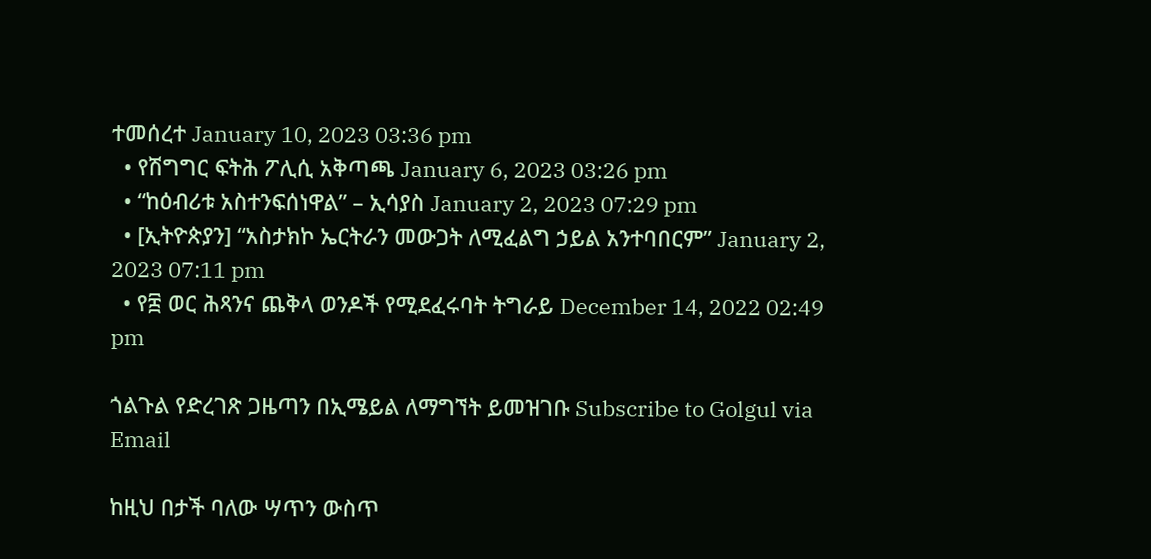ተመሰረተ January 10, 2023 03:36 pm
  • የሽግግር ፍትሕ ፖሊሲ አቅጣጫ January 6, 2023 03:26 pm
  • “ከዕብሪቱ አስተንፍሰነዋል” – ኢሳያስ January 2, 2023 07:29 pm
  • [ኢትዮጵያን] “አስታክኮ ኤርትራን መውጋት ለሚፈልግ ኃይል አንተባበርም” January 2, 2023 07:11 pm
  • የ፰ ወር ሕጻንና ጨቅላ ወንዶች የሚደፈሩባት ትግራይ December 14, 2022 02:49 pm

ጎልጉል የድረገጽ ጋዜጣን በኢሜይል ለማግኘት ይመዝገቡ Subscribe to Golgul via Email

ከዚህ በታች ባለው ሣጥን ውስጥ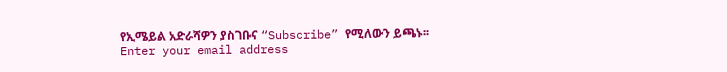የኢሜይል አድራሻዎን ያስገቡና “Subscribe” የሚለውን ይጫኑ፡፡
Enter your email address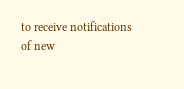to receive notifications of new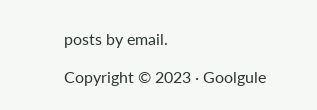posts by email.

Copyright © 2023 · Goolgule